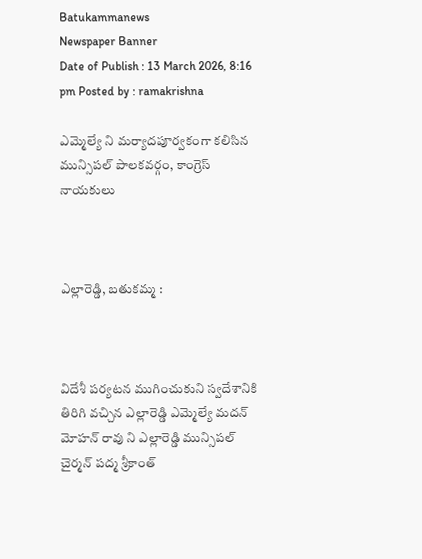Batukammanews
Newspaper Banner
Date of Publish : 13 March 2026, 8:16 pm Posted by : ramakrishna

ఎమ్మెల్యే ని మర్యాదపూర్వకంగా కలిసిన మున్సిపల్ పాలకవర్గం, కాంగ్రెస్ నాయకులు



ఎల్లారెడ్డి, బతుకమ్మ :



విదేశీ పర్యటన ముగించుకుని స్వదేశానికి తిరిగి వచ్చిన ఎల్లారెడ్డి ఎమ్మెల్యే మదన్ మోహన్ రావు ని ఎల్లారెడ్డి మున్సిపల్ చైర్మన్ పద్మ శ్రీకాంత్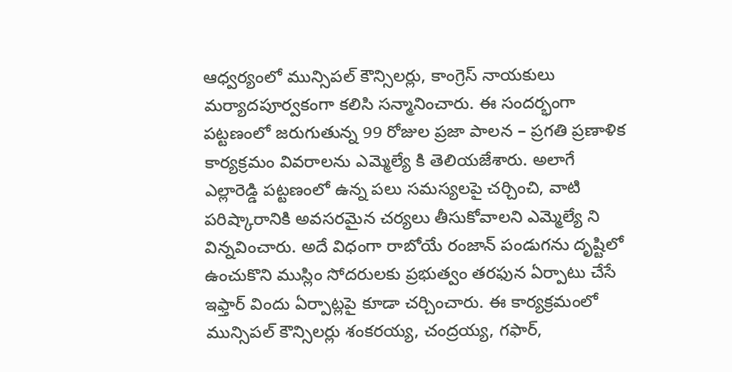ఆధ్వర్యంలో మున్సిపల్ కౌన్సిలర్లు, కాంగ్రెస్ నాయకులు మర్యాదపూర్వకంగా కలిసి సన్మానించారు. ఈ సందర్భంగా పట్టణంలో జరుగుతున్న 99 రోజుల ప్రజా పాలన – ప్రగతి ప్రణాళిక కార్యక్రమం వివరాలను ఎమ్మెల్యే కి తెలియజేశారు. అలాగే ఎల్లారెడ్డి పట్టణంలో ఉన్న పలు సమస్యలపై చర్చించి, వాటి పరిష్కారానికి అవసరమైన చర్యలు తీసుకోవాలని ఎమ్మెల్యే ని విన్నవించారు. అదే విధంగా రాబోయే రంజాన్ పండుగను దృష్టిలో ఉంచుకొని ముస్లిం సోదరులకు ప్రభుత్వం తరఫున ఏర్పాటు చేసే ఇఫ్తార్ విందు ఏర్పాట్లపై కూడా చర్చించారు. ఈ కార్యక్రమంలో మున్సిపల్ కౌన్సిలర్లు శంకరయ్య, చంద్రయ్య, గఫార్,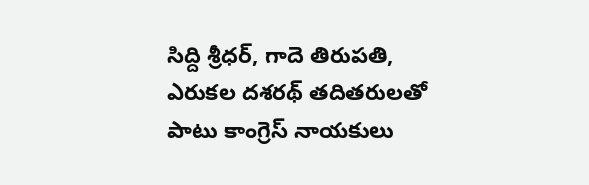సిద్ది శ్రీధర్, గాదె తిరుపతి, ఎరుకల దశరథ్ తదితరులతో పాటు కాంగ్రెస్ నాయకులు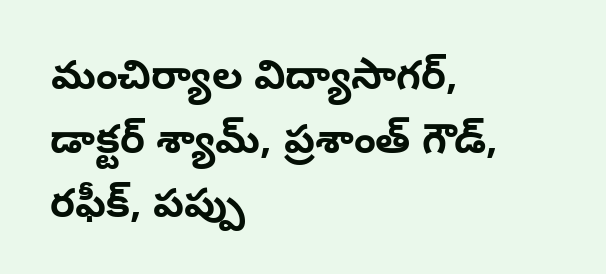మంచిర్యాల విద్యాసాగర్, డాక్టర్ శ్యామ్, ప్రశాంత్ గౌడ్, రఫీక్, పప్పు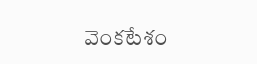వెంకటేశం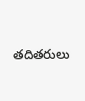తదితరులు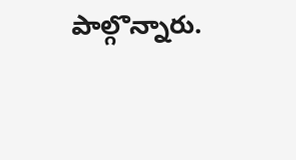పాల్గొన్నారు.